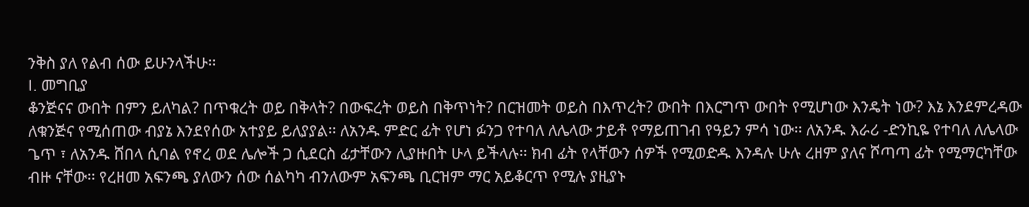ንቅስ ያለ የልብ ሰው ይሁንላችሁ፡፡
I. መግቢያ
ቆንጅናና ውበት በምን ይለካል? በጥቁረት ወይ በቅላት? በውፍረት ወይስ በቅጥነት? በርዝመት ወይስ በእጥረት? ውበት በእርግጥ ውበት የሚሆነው እንዴት ነው? እኔ እንደምረዳው ለቁንጅና የሚሰጠው ብያኔ እንደየሰው አተያይ ይለያያል፡፡ ለአንዱ ምድር ፊት የሆነ ፉንጋ የተባለ ለሌላው ታይቶ የማይጠገብ የዓይን ምሳ ነው፡፡ ለአንዱ እራሪ -ድንኪዬ የተባለ ለሌላው ጌጥ ፣ ለአንዱ ሸበላ ሲባል የኖረ ወደ ሌሎች ጋ ሲደርስ ፊታቸውን ሊያዙበት ሁላ ይችላሉ፡፡ ክብ ፊት የላቸውን ሰዎች የሚወድዱ እንዳሉ ሁሉ ረዘም ያለና ሾጣጣ ፊት የሚማርካቸው ብዙ ናቸው፡፡ የረዘመ አፍንጫ ያለውን ሰው ሰልካካ ብንለውም አፍንጫ ቢርዝም ማር አይቆርጥ የሚሉ ያዚያኑ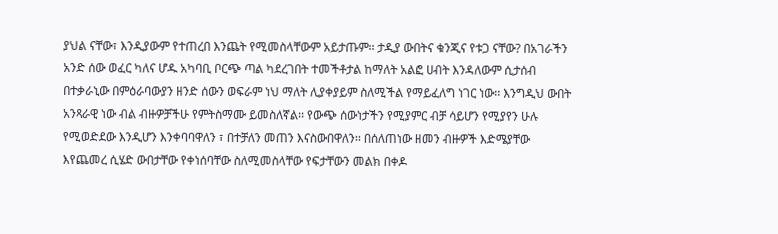ያህል ናቸው፣ እንዲያውም የተጠረበ እንጨት የሚመስላቸውም አይታጡም፡፡ ታዲያ ውበትና ቁንጂና የቱጋ ናቸው? በአገራችን አንድ ሰው ወፈር ካለና ሆዱ አካባቢ ቦርጭ ጣል ካደረገበት ተመችቶታል ከማለት አልፎ ሀብት እንዳለውም ሲታሰብ በተቃራኒው በምዕራባውያን ዘንድ ሰውን ወፍራም ነህ ማለት ሊያቀያይም ስለሚችል የማይፈለግ ነገር ነው፡፡ እንግዲህ ውበት አንጻራዊ ነው ብል ብዙዎቻችሁ የምትስማሙ ይመስለኛል፡፡ የውጭ ሰውነታችን የሚያምር ብቻ ሳይሆን የሚያየን ሁሉ የሚወድደው እንዲሆን እንቀባባዋለን ፣ በተቻለን መጠን እናስውበዋለን፡፡ በሰለጠነው ዘመን ብዙዎች እድሜያቸው እየጨመረ ሲሄድ ውበታቸው የቀነሰባቸው ስለሚመስላቸው የፍታቸውን መልክ በቀዶ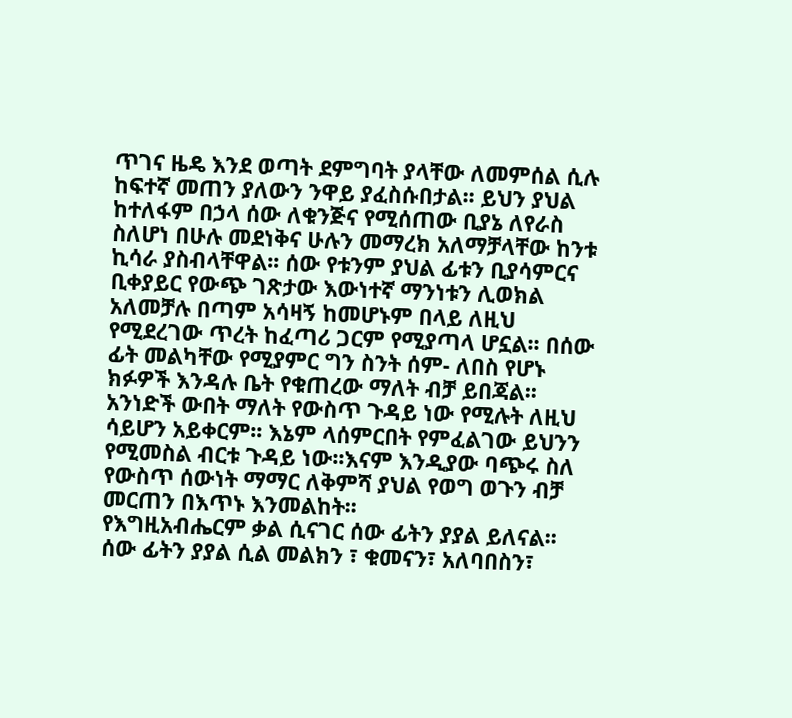ጥገና ዜዴ እንደ ወጣት ደምግባት ያላቸው ለመምሰል ሲሉ ከፍተኛ መጠን ያለውን ንዋይ ያፈስሱበታል፡፡ ይህን ያህል ከተለፋም በኃላ ሰው ለቁንጅና የሚሰጠው ቢያኔ ለየራስ ስለሆነ በሁሉ መደነቅና ሁሉን መማረክ አለማቻላቸው ከንቱ ኪሳራ ያስብላቸዋል፡፡ ሰው የቱንም ያህል ፊቱን ቢያሳምርና ቢቀያይር የውጭ ገጽታው እውነተኛ ማንነቱን ሊወክል አለመቻሉ በጣም አሳዛኝ ከመሆኑም በላይ ለዚህ የሚደረገው ጥረት ከፈጣሪ ጋርም የሚያጣላ ሆኗል፡፡ በሰው ፊት መልካቸው የሚያምር ግን ስንት ሰም- ለበስ የሆኑ ክፉዎች እንዳሉ ቤት የቁጠረው ማለት ብቻ ይበጃል፡፡ አንነድች ውበት ማለት የውስጥ ጉዳይ ነው የሚሉት ለዚህ ሳይሆን አይቀርም፡፡ እኔም ላሰምርበት የምፈልገው ይህንን የሚመስል ብርቱ ጉዳይ ነው፡፡እናም እንዲያው ባጭሩ ስለ የውስጥ ሰውነት ማማር ለቅምሻ ያህል የወግ ወጉን ብቻ መርጠን በእጥኑ እንመልከት፡፡
የእግዚአብሔርም ቃል ሲናገር ሰው ፊትን ያያል ይለናል፡፡ ሰው ፊትን ያያል ሲል መልክን ፣ ቁመናን፣ አለባበስን፣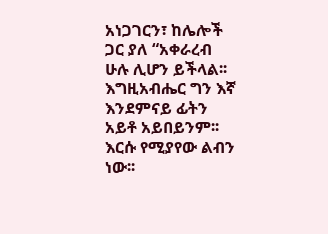አነጋገርን፣ ከሌሎች ጋር ያለ “አቀራረብ ሁሉ ሊሆን ይችላል፡፡ እግዚአብሔር ግን እኛ እንደምናይ ፊትን አይቶ አይበይንም፡፡ እርሱ የሚያየው ልብን ነው፡፡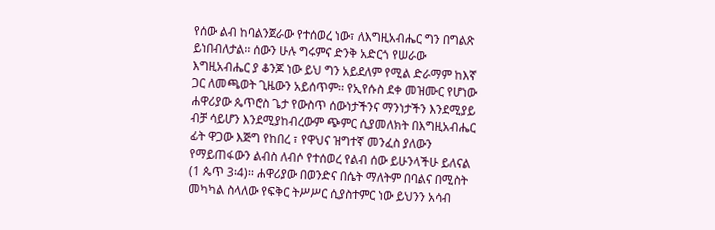የሰው ልብ ከባልንጀራው የተሰወረ ነው፣ ለእግዚአብሔር ግን በግልጽ ይነበብለታል፡፡ ሰውን ሁሉ ግሩምና ድንቅ አድርጎ የሠራው እግዚአብሔር ያ ቆንጆ ነው ይህ ግን አይደለም የሚል ድራማም ከእኛ ጋር ለመጫወት ጊዜውን አይሰጥም፡፡ የኢየሱስ ደቀ መዝሙር የሆነው ሐዋሪያው ጴጥሮስ ጌታ የውስጥ ሰውነታችንና ማንነታችን እንደሚያይ ብቻ ሳይሆን እንደሚያከብረውም ጭምር ሲያመለክት በእግዚአብሔር ፊት ዋጋው እጅግ የከበረ ፣ የዋህና ዝግተኛ መንፈስ ያለውን የማይጠፋውን ልብስ ለብሶ የተሰወረ የልብ ሰው ይሁንላችሁ ይለናል (1 ጴጥ 3፡4)፡፡ ሐዋሪያው በወንድና በሴት ማለትም በባልና በሚስት መካካል ስላለው የፍቅር ትሥሥር ሲያስተምር ነው ይህንን አሳብ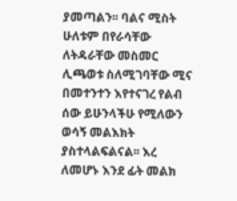ያመጣልን፡፡ ባልና ሚስት ሁለቱም በየራሳቸው ለትዳራቸው መስመር ሊጫወቱ ስለሚገባቸው ሚና በመተንተን እየተናገረ የልብ ሰው ይሁንላችሁ የሚለውን ወሳኝ መልእክት ያስተላልፍልናል፡፡ እረ ለመሆኑ እንደ ፊት መልክ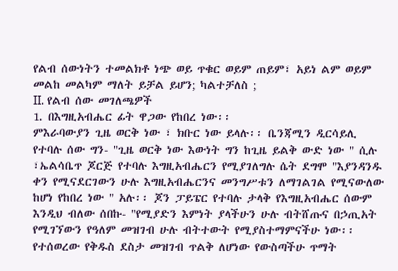የልብ ሰውነትን ተመልክቶ ነጭ ወይ ጥቁር ወይም ጠይም፣ አይነ ልም ወይም መልከ መልካም ማለት ይቻል ይሆን; ካልተቻለስ ;
II. የልብ ሰው መገለጫዎች
1. በእግዚአብሔር ፊት ዋጋው የከበረ ነው፡፡
ምእራባውያን ጊዜ ወርቅ ነው ፣ ክቡር ነው ይላሉ፡፡ ቤንጃሚን ዲርሳይሊ የተባሉ ሰው ግን- "ጊዜ ወርቅ ነው እውነት ግን ከጊዜ ይልቅ ውድ ነው " ሲሉ ፣ኤልሳቤጥ ጆርጅ የተባሉ እግዚአብሔርን የሚያገለግሉ ሴት ደግሞ "እያንዳንዱ ቀን የሚናደርገውን ሁሉ እግዚአብሔርንና መንግሥቱን ለማገልገል የሚናውለው ከሆነ የከበረ ነው " አሉ፡፡ ጆን ፓይፔር የተባሉ ታላቅ የእግዚአብሔር ሰውም እንዲህ ብለው ሰበኩ- "የሚያድን እምነት ያላችሁን ሁሉ ብትሸጡና በኃጢአት የሚገኘውን የዓለም መዝገብ ሁሉ ብትተውት የሚያስተማምናችሁ ነው፡፡ የተሰወረው የቅዱስ ደስታ መዝገብ ጥልቅ ለሆነው የውስጣችሁ ጥማት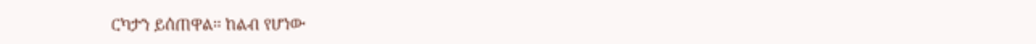ርካታን ይሰጠዋል፡፡ ከልብ የሆነው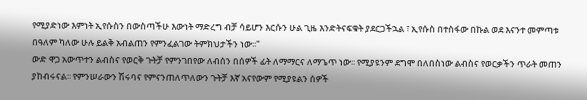የሚያድነው እምነት ኢየሱስን በውስጣችሁ እውነት ማድረግ ብቻ ሳይሆን እርሱን ሁል ጊዜ እንድትናፍቁት ያደርጋችኋል ፣ ኢየሱስ በተስፋው በኩል ወደ እናንተ መምጣቱ በዓለም ካለው ሁሉ ይልቅ አብልጠን የምንፈልገው ትምክህታችን ነው፡፡"
ውድ ዋጋ አውጥተን ልብስና የወርቅ ጉትቻ የምንገበየው ለብሰን በሰዎች ፊት ለማማርና ለማጌጥ ነው፡፡ የሚያዩንም ደግሞ በለበስነው ልብስና የወርቃችን ጥራት መጠን ያከብሩናል፡፡ የምንሠራውን ሽሩባና የምናንጠለጥለውን ጉትቻ እኛ አናየውም የሚያዩልን ሰዎች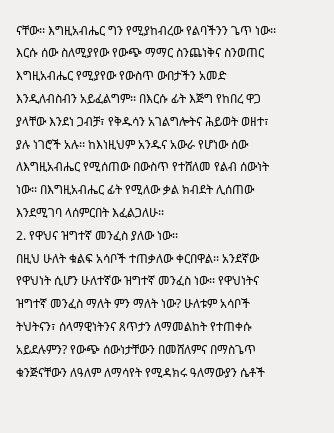ናቸው፡፡ እግዚአብሔር ግን የሚያከብረው የልባችንን ጌጥ ነው፡፡ እርሱ ሰው ስለሚያየው የውጭ ማማር ስንጨነቅና ስንወጠር እግዚአብሔር የሚያየው የውስጥ ውበታችን አመድ እንዲለብስብን አይፈልግም፡፡ በእርሱ ፊት እጅግ የከበረ ዋጋ ያላቸው እንደነ ጋብቻ፣ የቅዱሳን አገልግሎትና ሕይወት ወዘተ፣ ያሉ ነገሮች አሉ፡፡ ከእነዚህም አንዱና አውራ የሆነው ሰው ለእግዚአብሔር የሚሰጠው በውስጥ የተሸለመ የልብ ሰውነት ነው፡፡ በእግዚአብሔር ፊት የሚለው ቃል ክብደት ሊሰጠው እንደሚገባ ላሰምርበት እፈልጋለሁ፡፡
2. የዋህና ዝግተኛ መንፈስ ያለው ነው፡፡
በዚህ ሁለት ቁልፍ አሳቦች ተጠቃለው ቀርበዋል፡፡ አንደኛው የዋህነት ሲሆን ሁለተኛው ዝግተኛ መንፈስ ነው፡፡ የዋህነትና ዝግተኛ መንፈስ ማለት ምን ማለት ነው? ሁለቱም አሳቦች ትህትናን፣ ሰላማዊነትንና ጸጥታን ለማመልከት የተጠቀሱ አይደሉምን? የውጭ ሰውነታቸውን በመሸለምና በማስጌጥ ቁንጅናቸውን ለዓለም ለማሳየት የሚዳክሩ ዓለማውያን ሴቶች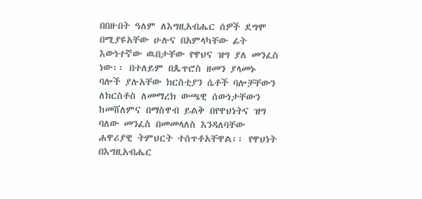በበዙበት ዓለም ለእግዚአብሔር ሰዎች ደግሞ በሚያዩአቸው ሁሉና በአምላካቸው ፊት እውነተኛው ዉበታቸው የዋህና ዝግ ያለ መንፈስ ነው፡፡ በተለይም በጴጥሮስ ዘመን ያላመኑ ባሎች ያሉአቸው ክርስቲያን ሴቶች ባሎቻቸውን ለክርስቶስ ለመማረክ ውጫዊ ሰውነታቸውን ከመሸለምና በማስዋብ ይልቅ በየዋህነትና ዝግ ባለው መንፈስ በመመላለስ እንዳለባቸው ሐዋሪያዊ ትምህርት ተሰጥቶአቸዋል፡፡ የዋህነት በእግዚአብሔር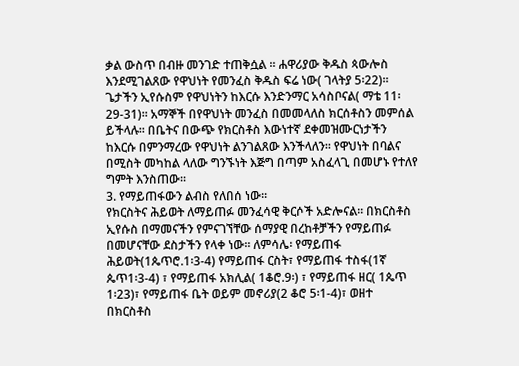ቃል ውስጥ በብዙ መንገድ ተጠቅሷል ፡፡ ሐዋሪያው ቅዱስ ጳውሎስ እንደሚገልጸው የዋህነት የመንፈስ ቅዱስ ፍሬ ነው( ገላትያ 5፡22)፡፡ ጌታችን ኢየሱስም የዋህነትን ከእርሱ እንድንማር አሳስቦናል( ማቴ 11፡29-31)፡፡ አማኞች በየዋህነት መንፈስ በመመላለስ ክርሰቶስን መምሰል ይችላሉ፡፡ በቤትና በውጭ የክርስቶስ እውነተኛ ደቀመዝሙርነታችን ከእርሱ በምንማረው የዋህነት ልንገልጸው እንችላለን፡፡ የዋህነት በባልና በሚስት መካከል ላለው ግንኙነት እጅግ በጣም አስፈላጊ በመሆኑ የተለየ ግምት እንስጠው፡፡
3. የማይጠፋውን ልብስ የለበሰ ነው፡፡
የክርስትና ሕይወት ለማይጠፉ መንፈሳዊ ቅርሶች አድሎናል፡፡ በክርስቶስ ኢየሱስ በማመናችን የምናገኘቸው ሰማያዊ በረከቶቻችን የማይጠፉ በመሆናቸው ደስታችን የላቀ ነው፡፡ ለምሳሌ፡ የማይጠፋ ሕይወት(1ጴጥሮ.1፡3-4) የማይጠፋ ርስት፣ የማይጠፋ ተስፋ(1ኛ ጴጥ1፡3-4) ፣ የማይጠፋ አክሊል( 1ቆሮ.9፡) ፣ የማይጠፋ ዘር( 1ጴጥ 1፡23)፣ የማይጠፋ ቤት ወይም መኖሪያ(2 ቆሮ 5፡1-4)፣ ወዘተ በክርስቶስ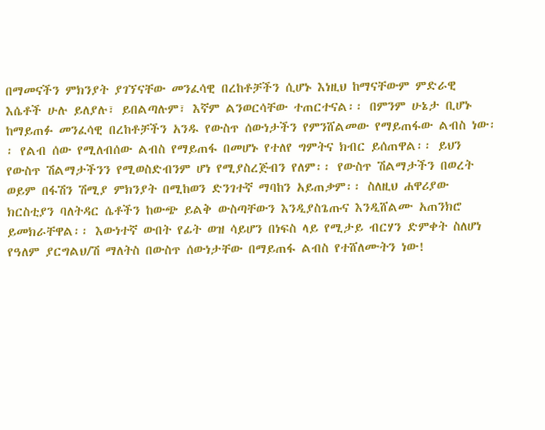በማመናችን ምክንያት ያገኘናቸው መንፈሳዊ በረከቶቻችን ሲሆኑ እነዚህ ከማናቸውም ምድራዊ እሴቶች ሁሉ ይለያሉ፣ ይበልጣሉም፣ እኛም ልንወርሳቸው ተጠርተናል፡፡ በምንም ሁኔታ ቢሆኑ ከማይጠፉ መንፈሳዊ በረከቶቻችን አንዱ የውስጥ ሰውነታችን የምንሸልመው የማይጠፋው ልብስ ነው፡፡ የልብ ሰው የሚለብሰው ልብስ የማይጠፋ በመሆኑ የተለየ ግምትና ክብር ይሰጠዋል፡፡ ይህን የውስጥ ሽልማታችንን የሚወስድብንም ሆነ የሚያስረጅብን የለም፡፡ የውስጥ ሽልማታችን በወረት ወይም በፋሽን ሽሚያ ምክንያት በሚከወን ድንገተኛ ማባከን አይጠቃም፡፡ ስለዚህ ሐዋሪያው ክርስቲያን ባለትዳር ሴቶችን ከውጭ ይልቅ ውስጣቸውን እንዲያስጌጡና እንዲሸልሙ አጠንክሮ ይመክራቸዋል፡፡ እውነተኛ ውበት የፊት ወዝ ሳይሆን በነፍስ ላይ የሚታይ ብርሃን ድምቀት ስለሆነ የዓለም ያርግልህ/ሽ ማለትስ በውስጥ ሰውነታቸው በማይጠፋ ልብስ የተሸለሙትን ነው!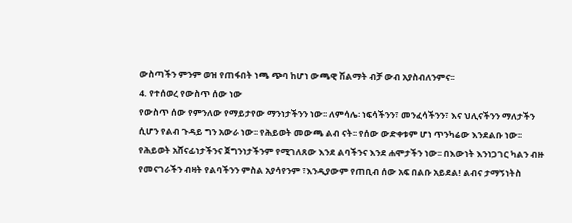ውስጣችን ምንም ወዝ የጠፋበት ነጫ ጭባ ከሆነ ውጫዊ ሽልማት ብቻ ውብ አያስብለንምና፡፡
4. የተሰወረ የውስጥ ሰው ነው
የውስጥ ሰው የምንለው የማይታየው ማንነታችንን ነው፡፡ ለምሳሌ፡ ነፍሳችንን፣ መንፈሳችንን፣ እና ህሊናችንን ማለታችን ሲሆን የልብ ጉዳይ ግን አውራ ነው፡፡ የሕይወት መውጫ ልብ ናት፡፡ የሰው ውድቀቱም ሆነ ጥንካሬው እንደልቡ ነው፡፡ የሕይወት አሸናፊነታችንና ጀግንነታችንም የሚገለጸው እንደ ልባችንና እንደ ሐሞታችን ነው፡፡ በእውነት እንነጋገር ካልን ብዙ የመናገራችን ብዛት የልባችንን ምስል አያሳየንም ፣እንዲያውም የጠቢብ ሰው አፍ በልቡ አይደል! ልብና ታማኝነትስ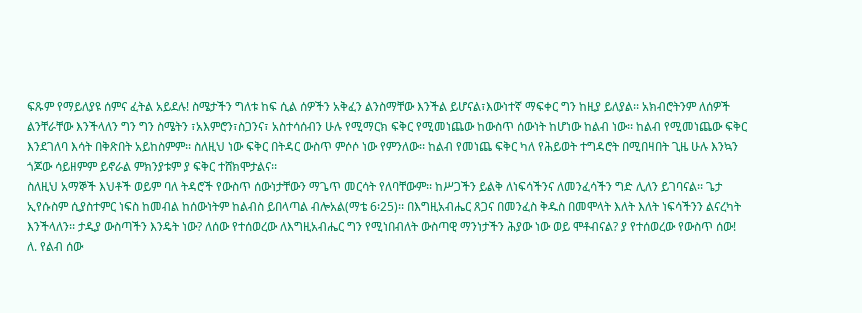ፍጹም የማይለያዩ ሰምና ፈትል አይደሉ! ስሜታችን ግለቱ ከፍ ሲል ሰዎችን አቅፈን ልንስማቸው እንችል ይሆናል፣እውነተኛ ማፍቀር ግን ከዚያ ይለያል፡፡ አክብሮትንም ለሰዎች ልንቸራቸው እንችላለን ግን ግን ስሜትን ፣አእምሮን፣ስጋንና፣ አስተሳሰብን ሁሉ የሚማርክ ፍቅር የሚመነጨው ከውስጥ ሰውነት ከሆነው ከልብ ነው፡፡ ከልብ የሚመነጨው ፍቅር እንደገለባ እሳት በቅጽበት አይከስምም፡፡ ስለዚህ ነው ፍቅር በትዳር ውስጥ ምሶሶ ነው የምንለው፡፡ ከልብ የመነጨ ፍቅር ካለ የሕይወት ተግዳሮት በሚበዛበት ጊዜ ሁሉ እንኳን ጎጆው ሳይዘምም ይኖራል ምክንያቱም ያ ፍቅር ተሸክሞታልና፡፡
ስለዚህ አማኞች እህቶች ወይም ባለ ትዳሮች የውስጥ ሰውነታቸውን ማጌጥ መርሳት የለባቸውም፡፡ ከሥጋችን ይልቅ ለነፍሳችንና ለመንፈሳችን ግድ ሊለን ይገባናል፡፡ ጌታ ኢየሱስም ሲያስተምር ነፍስ ከመብል ከሰውነትም ከልብስ ይበላጣል ብሎአል(ማቴ 6፡25)፡፡ በእግዚአብሔር ጸጋና በመንፈስ ቅዱስ በመሞላት እለት እለት ነፍሳችንን ልናረካት እንችላለን፡፡ ታዲያ ውስጣችን እንዴት ነው? ለሰው የተሰወረው ለእግዚአብሔር ግን የሚነበብለት ውስጣዊ ማንነታችን ሕያው ነው ወይ ሞቶብናል? ያ የተሰወረው የውስጥ ሰው!
ለ. የልብ ሰው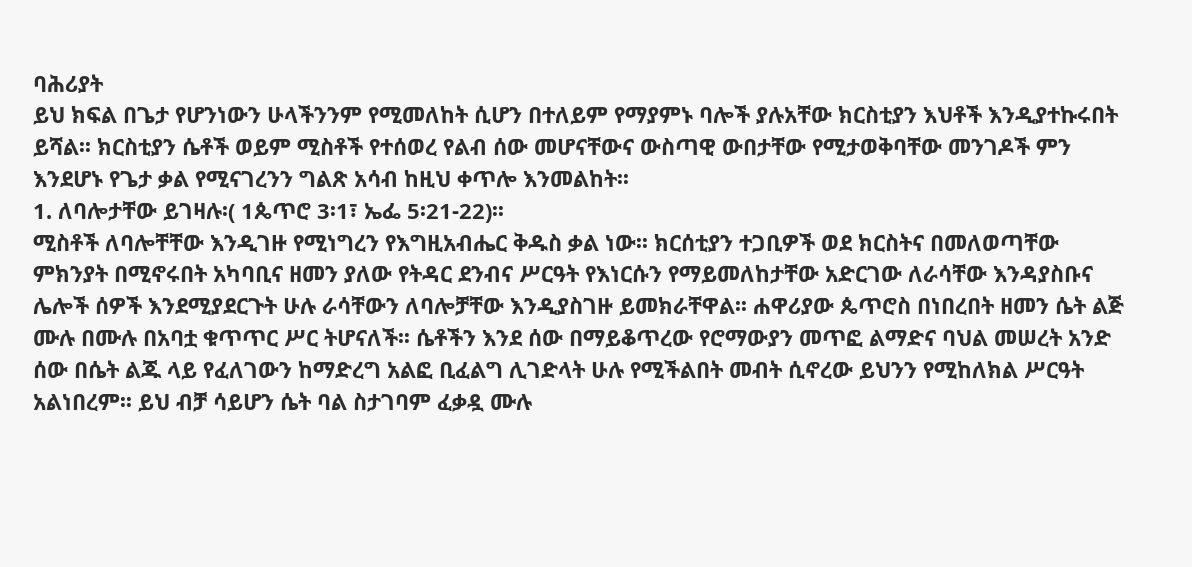ባሕሪያት
ይህ ክፍል በጌታ የሆንነውን ሁላችንንም የሚመለከት ሲሆን በተለይም የማያምኑ ባሎች ያሉአቸው ክርስቲያን እህቶች እንዲያተኩሩበት ይሻል፡፡ ክርስቲያን ሴቶች ወይም ሚስቶች የተሰወረ የልብ ሰው መሆናቸውና ውስጣዊ ውበታቸው የሚታወቅባቸው መንገዶች ምን እንደሆኑ የጌታ ቃል የሚናገረንን ግልጽ አሳብ ከዚህ ቀጥሎ እንመልከት፡፡
1. ለባሎታቸው ይገዛሉ፡( 1ጴጥሮ 3፡1፣ ኤፌ 5፡21-22)፡፡
ሚስቶች ለባሎቸቸው እንዲገዙ የሚነግረን የእግዚአብሔር ቅዱስ ቃል ነው፡፡ ክርሰቲያን ተጋቢዎች ወደ ክርስትና በመለወጣቸው ምክንያት በሚኖሩበት አካባቢና ዘመን ያለው የትዳር ደንብና ሥርዓት የእነርሱን የማይመለከታቸው አድርገው ለራሳቸው እንዳያስቡና ሌሎች ሰዎች እንደሚያደርጉት ሁሉ ራሳቸውን ለባሎቻቸው እንዲያስገዙ ይመክራቸዋል፡፡ ሐዋሪያው ጴጥሮስ በነበረበት ዘመን ሴት ልጅ ሙሉ በሙሉ በአባቷ ቁጥጥር ሥር ትሆናለች፡፡ ሴቶችን እንደ ሰው በማይቆጥረው የሮማውያን መጥፎ ልማድና ባህል መሠረት አንድ ሰው በሴት ልጁ ላይ የፈለገውን ከማድረግ አልፎ ቢፈልግ ሊገድላት ሁሉ የሚችልበት መብት ሲኖረው ይህንን የሚከለክል ሥርዓት አልነበረም፡፡ ይህ ብቻ ሳይሆን ሴት ባል ስታገባም ፈቃዷ ሙሉ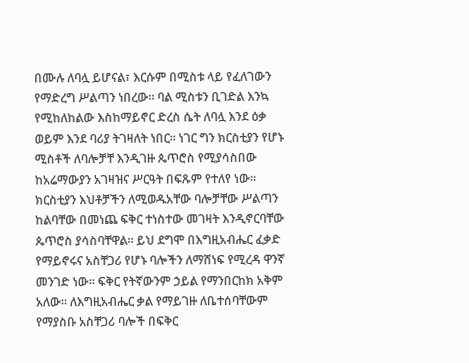በሙሉ ለባሏ ይሆናል፣ እርሱም በሚስቱ ላይ የፈለገውን የማድረግ ሥልጣን ነበረው፡፡ ባል ሚስቱን ቢገድል እንኳ የሚከለከልው እስከማይኖር ድረስ ሴት ለባሏ እንደ ዕቃ ወይም እንደ ባሪያ ትገዛለት ነበር፡፡ ነገር ግን ክርስቲያን የሆኑ ሚስቶች ለባሎቻቸ እንዲገዙ ጴጥሮስ የሚያሳስበው ከአሬማውያን አገዛዝና ሥርዓት በፍጹም የተለየ ነው፡፡ ክርስቲያን እህቶቻችን ለሚወዱአቸው ባሎቻቸው ሥልጣን ከልባቸው በመነጨ ፍቅር ተነስተው መገዛት እንዲኖርባቸው ጴጥሮስ ያሳስባቸዋል፡፡ ይህ ደግሞ በእግዚአብሔር ፈቃድ የማይኖሩና አስቸጋሪ የሆኑ ባሎችን ለማሸነፍ የሚረዳ ዋንኛ መንገድ ነው፡፡ ፍቅር የትኛውንም ኃይል የማንበርከክ አቅም አለው፡፡ ለእግዚአብሔር ቃል የማይገዙ ለቤተሰባቸውም የማያስቡ አስቸጋሪ ባሎች በፍቅር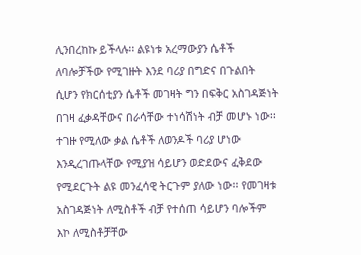ሊንበረከኩ ይችላሉ፡፡ ልዩነቱ አረማውያን ሴቶች ለባሎቻችው የሚገዙት እንደ ባሪያ በግድና በጉልበት ሲሆን የክርሰቲያን ሴቶች መገዛት ግን በፍቅር አስገዳጅነት በገዛ ፈቃዳቸውና በራሳቸው ተነሳሽነት ብቻ መሆኑ ነው፡፡ ተገዙ የሚለው ቃል ሴቶች ለወንዶች ባሪያ ሆነው እንዲረገጡላቸው የሚያዝ ሳይሆን ወድደውና ፈቅደው የሚደርጉት ልዩ መንፈሳዊ ትርጉም ያለው ነው፡፡ የመገዛቱ አስገዳጅነት ለሚስቶች ብቻ የተሰጠ ሳይሆን ባሎችም እኮ ለሚስቶቻቸው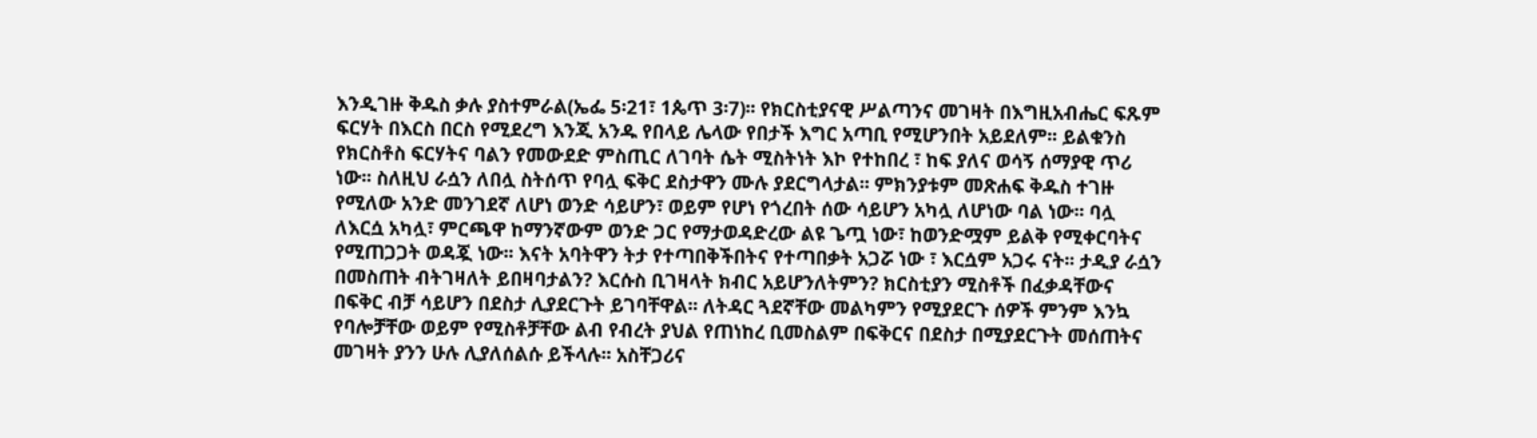እንዲገዙ ቅዱስ ቃሉ ያስተምራል(ኤፌ 5፡21፣ 1ጴጥ 3፡7)፡፡ የክርስቲያናዊ ሥልጣንና መገዛት በእግዚአብሔር ፍጹም ፍርሃት በእርስ በርስ የሚደረግ እንጂ አንዱ የበላይ ሌላው የበታች እግር አጣቢ የሚሆንበት አይደለም፡፡ ይልቁንስ የክርስቶስ ፍርሃትና ባልን የመውደድ ምስጢር ለገባት ሴት ሚስትነት እኮ የተከበረ ፣ ከፍ ያለና ወሳኝ ሰማያዊ ጥሪ ነው፡፡ ስለዚህ ራሷን ለበሏ ስትሰጥ የባሏ ፍቅር ደስታዋን ሙሉ ያደርግላታል፡፡ ምክንያቱም መጽሐፍ ቅዱስ ተገዙ የሚለው አንድ መንገደኛ ለሆነ ወንድ ሳይሆን፣ ወይም የሆነ የጎረበት ሰው ሳይሆን አካሏ ለሆነው ባል ነው፡፡ ባሏ ለእርሷ አካሏ፣ ምርጫዋ ከማንኛውም ወንድ ጋር የማታወዳድረው ልዩ ጌጧ ነው፣ ከወንድሟም ይልቅ የሚቀርባትና የሚጠጋጋት ወዳጇ ነው፡፡ እናት አባትዋን ትታ የተጣበቅችበትና የተጣበቃት አጋሯ ነው ፣ እርሷም አጋሩ ናት፡፡ ታዲያ ራሷን በመስጠት ብትገዛለት ይበዛባታልን? እርሱስ ቢገዛላት ክብር አይሆንለትምን? ክርስቲያን ሚስቶች በፈቃዳቸውና በፍቅር ብቻ ሳይሆን በደስታ ሊያደርጉት ይገባቸዋል፡፡ ለትዳር ጓደኛቸው መልካምን የሚያደርጉ ሰዎች ምንም እንኳ የባሎቻቸው ወይም የሚስቶቻቸው ልብ የብረት ያህል የጠነከረ ቢመስልም በፍቅርና በደስታ በሚያደርጉት መሰጠትና መገዛት ያንን ሁሉ ሊያለሰልሱ ይችላሉ፡፡ አስቸጋሪና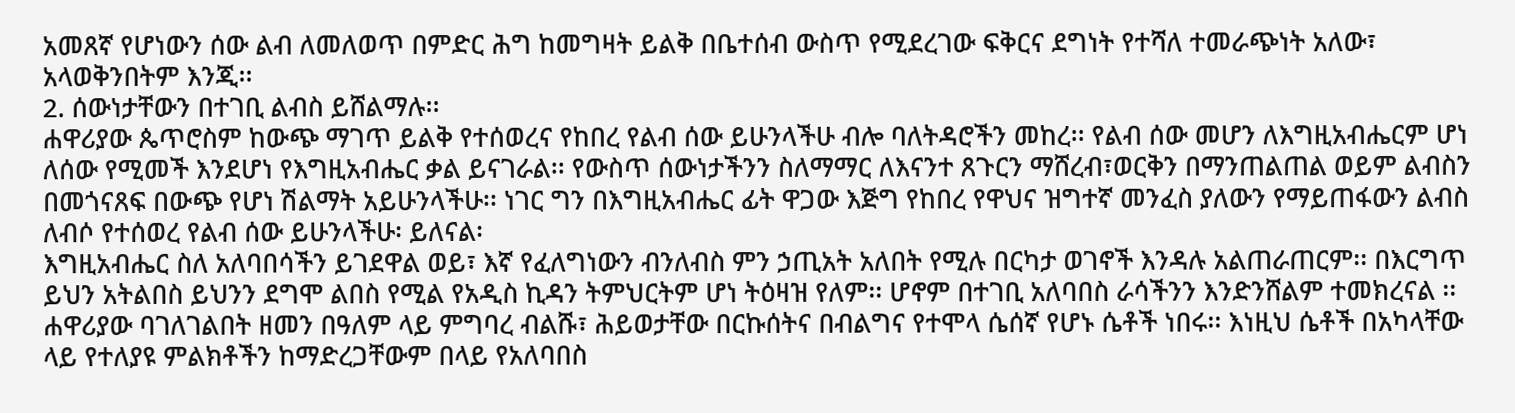አመጸኛ የሆነውን ሰው ልብ ለመለወጥ በምድር ሕግ ከመግዛት ይልቅ በቤተሰብ ውስጥ የሚደረገው ፍቅርና ደግነት የተሻለ ተመራጭነት አለው፣ አላወቅንበትም እንጂ፡፡
2. ሰውነታቸውን በተገቢ ልብስ ይሸልማሉ፡፡
ሐዋሪያው ጴጥሮስም ከውጭ ማገጥ ይልቅ የተሰወረና የከበረ የልብ ሰው ይሁንላችሁ ብሎ ባለትዳሮችን መከረ፡፡ የልብ ሰው መሆን ለእግዚአብሔርም ሆነ ለሰው የሚመች እንደሆነ የእግዚአብሔር ቃል ይናገራል፡፡ የውስጥ ሰውነታችንን ስለማማር ለእናንተ ጸጉርን ማሸረብ፣ወርቅን በማንጠልጠል ወይም ልብስን በመጎናጸፍ በውጭ የሆነ ሽልማት አይሁንላችሁ፡፡ ነገር ግን በእግዚአብሔር ፊት ዋጋው እጅግ የከበረ የዋህና ዝግተኛ መንፈስ ያለውን የማይጠፋውን ልብስ ለብሶ የተሰወረ የልብ ሰው ይሁንላችሁ፡ ይለናል፡
እግዚአብሔር ስለ አለባበሳችን ይገደዋል ወይ፣ እኛ የፈለግነውን ብንለብስ ምን ኃጢአት አለበት የሚሉ በርካታ ወገኖች እንዳሉ አልጠራጠርም፡፡ በእርግጥ ይህን አትልበስ ይህንን ደግሞ ልበስ የሚል የአዲስ ኪዳን ትምህርትም ሆነ ትዕዛዝ የለም፡፡ ሆኖም በተገቢ አለባበስ ራሳችንን እንድንሸልም ተመክረናል ፡፡
ሐዋሪያው ባገለገልበት ዘመን በዓለም ላይ ምግባረ ብልሹ፣ ሕይወታቸው በርኩሰትና በብልግና የተሞላ ሴሰኛ የሆኑ ሴቶች ነበሩ፡፡ እነዚህ ሴቶች በአካላቸው ላይ የተለያዩ ምልክቶችን ከማድረጋቸውም በላይ የአለባበስ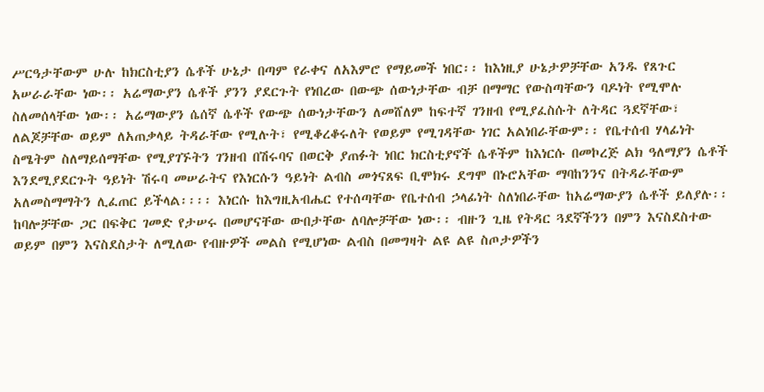ሥርዓታቸውም ሁሉ ከክርስቲያን ሴቶች ሁኔታ በጣም የራቀና ለአእምሮ የማይመች ነበር፡፡ ከእነዚያ ሁኔታዎቻቸው አንዱ የጸጉር አሠራራቸው ነው፡፡ አሬማውያን ሴቶች ያንን ያደርጉት የነበረው በውጭ ሰውነታቸው ብቻ በማማር የውስጣቸውን ባዶነት የሚሞሉ ስለመሰላቸው ነው፡፡ አሬማውያን ሴሰኛ ሴቶች የውጭ ሰውነታቸውን ለመሸለም ከፍተኛ ገንዘብ የሚያፈስሱት ለትዳር ጓደኛቸው፣ ለልጆቻቸው ወይም ለአጠቃላይ ትዳራቸው የሚሉት፣ የሚቆረቆሩለት የወይም የሚገዳቸው ነገር አልነበራቸውም፡፡ የቤተሰብ ሃላፊነት ስሜትም ስለማይሰማቸው የሚያገኙትን ገንዘብ በሽሩባና በወርቅ ያጠፉት ነበር ክርስቲያኖች ሴቶችም ከእነርሱ በመኮረጅ ልክ ዓለማያን ሴቶች እንደሚያደርጉት ዓይነት ሽሩባ መሠራትና የእነርሱን ዓይነት ልብስ መጎናጸፍ ቢሞክሩ ደግሞ በኑሮአቸው ማባከንንና በትዳራቸውም አለመስማማትን ሊፈጠር ይችላል፡፡፡፡ እነርሱ ከእግዚአብሔር የተሰጣቸው የቤተሰብ ኃላፊነት ስለነበራቸው ከአሬማውያን ሴቶች ይለያሉ፡፡ ከባሎቻቸው ጋር በፍቅር ገመድ የታሠሩ በመሆናቸው ውበታቸው ለባሎቻቸው ነው፡፡ ብዙን ጊዜ የትዳር ጓደኛችንን በምን እናስደስተው ወይም በምን እናስደስታት ለሚለው የብዙዎች መልስ የሚሆነው ልብስ በመግዛት ልዩ ልዩ ስጦታዎችን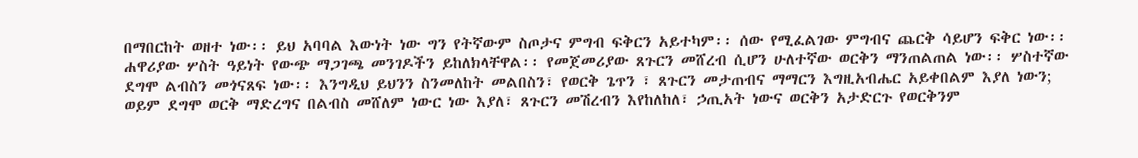በማበርከት ወዘተ ነው፡፡ ይህ አባባል እውነት ነው ግን የትኛውም ስጦታና ምግብ ፍቅርን አይተካም፡፡ ሰው የሚፈልገው ምግብና ጨርቅ ሳይሆን ፍቅር ነው፡፡ ሐዋሪያው ሦስት ዓይነት የውጭ ማጋገጫ መንገዶችን ይከለክላቸዋል፡፡ የመጀመሪያው ጸጉርን መሸረብ ሲሆን ሁለተኛው ወርቅን ማንጠልጠል ነው፡፡ ሦስተኛው ደግሞ ልብስን መጎናጸፍ ነው፡፡ እንግዲህ ይህንን ስንመለከት መልበስን፣ የወርቅ ጌጥን ፣ ጸጉርን መታጠብና ማማርን እግዚአብሔር አይቀበልም እያለ ነውን; ወይም ደግሞ ወርቅ ማድረግና በልብስ መሸለም ነውር ነው እያለ፣ ጸጉርን መሽረብን እየከለከለ፣ ኃጢአት ነውና ወርቅን አታድርጉ የወርቅንም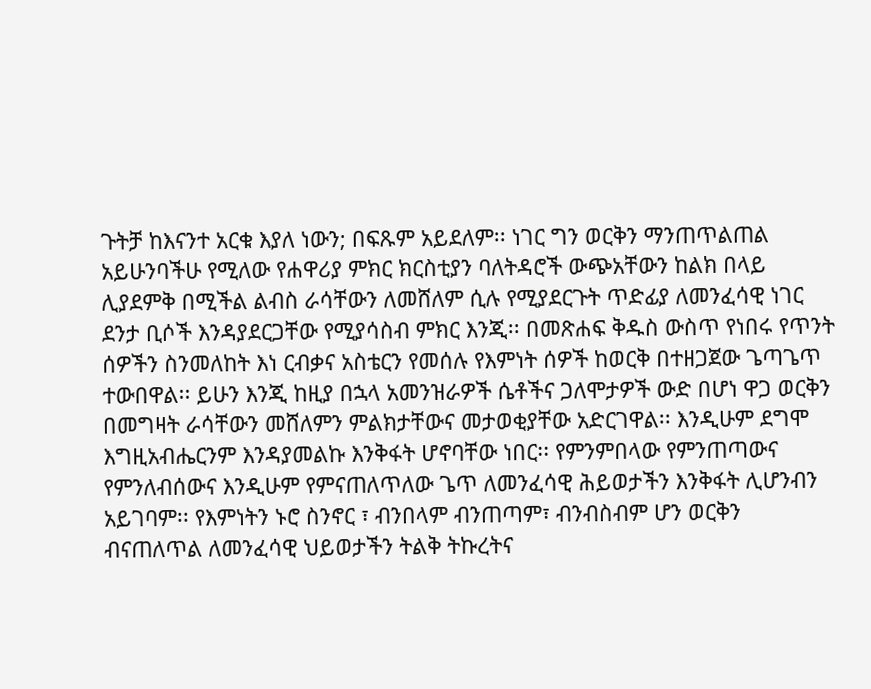ጉትቻ ከእናንተ አርቁ እያለ ነውን; በፍጹም አይደለም፡፡ ነገር ግን ወርቅን ማንጠጥልጠል አይሁንባችሁ የሚለው የሐዋሪያ ምክር ክርስቲያን ባለትዳሮች ውጭአቸውን ከልክ በላይ ሊያደምቅ በሚችል ልብስ ራሳቸውን ለመሸለም ሲሉ የሚያደርጉት ጥድፊያ ለመንፈሳዊ ነገር ደንታ ቢሶች እንዳያደርጋቸው የሚያሳስብ ምክር እንጂ፡፡ በመጽሐፍ ቅዱስ ውስጥ የነበሩ የጥንት ሰዎችን ስንመለከት እነ ርብቃና አስቴርን የመሰሉ የእምነት ሰዎች ከወርቅ በተዘጋጀው ጌጣጌጥ ተውበዋል፡፡ ይሁን እንጂ ከዚያ በኋላ አመንዝራዎች ሴቶችና ጋለሞታዎች ውድ በሆነ ዋጋ ወርቅን በመግዛት ራሳቸውን መሸለምን ምልክታቸውና መታወቂያቸው አድርገዋል፡፡ እንዲሁም ደግሞ እግዚአብሔርንም እንዳያመልኩ እንቅፋት ሆኖባቸው ነበር፡፡ የምንምበላው የምንጠጣውና የምንለብሰውና እንዲሁም የምናጠለጥለው ጌጥ ለመንፈሳዊ ሕይወታችን እንቅፋት ሊሆንብን አይገባም፡፡ የእምነትን ኑሮ ስንኖር ፣ ብንበላም ብንጠጣም፣ ብንብስብም ሆን ወርቅን ብናጠለጥል ለመንፈሳዊ ህይወታችን ትልቅ ትኩረትና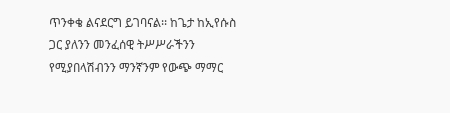ጥንቀቄ ልናደርግ ይገባናል፡፡ ከጌታ ከኢየሱስ ጋር ያለንን መንፈሰዊ ትሥሥራችንን የሚያበላሽብንን ማንኛንም የውጭ ማማር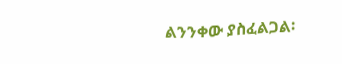ልንንቀው ያስፈልጋል፡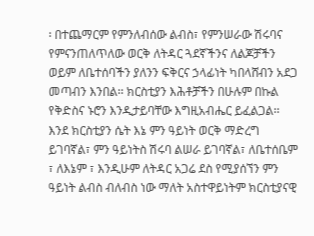፡ በተጨማርም የምንለብሰው ልብስ፣ የምንሠራው ሽሩባና የምናንጠለጥለው ወርቅ ለትዳር ጓደኛችንና ለልጆቻችን ወይም ለቤተሰባችን ያለንን ፍቅርና ኃላፊነት ካበላሸብን አደጋ መጣብን እንበል፡፡ ክርስቲያን እሕቶቻችን በሁሉም በኩል የቅድስና ኑሮን እንዲታይባቸው እግዚአብሔር ይፈልጋል፡፡ እንደ ክርስቲያን ሴት እኔ ምን ዓይነት ወርቅ ማድረግ ይገባኛል፣ ምን ዓይነትስ ሽሩባ ልሠራ ይገባኛል፣ ለቤተሰቤም ፣ ለእኔም ፣ እንዲሁም ለትዳር አጋሬ ደስ የሚያሰኘን ምን ዓይነት ልብስ ብለብስ ነው ማለት አስተዋይነትም ክርስቲያናዊ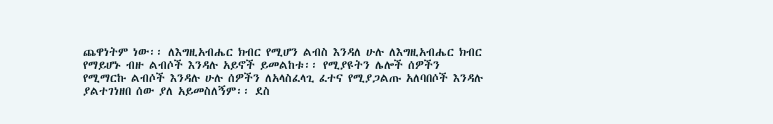ጨዋነትም ነው፡፡ ለእግዚአብሔር ክብር የሚሆን ልብስ እንዳለ ሁሉ ለእግዚአብሔር ክብር የማይሆኑ ብዙ ልብሶች እንዳሉ አይኖች ይመልከቱ፡፡ የሚያዩትን ሌሎች ሰዎችን የሚማርኩ ልብሶች እንዳሉ ሁሉ ሰዎችን ለአላስፈላጊ ፈተና የሚያጋልጡ አለባበሶች እንዳሉ ያልተገነዘበ ሰው ያለ አይመስለኝም፡፡ ደስ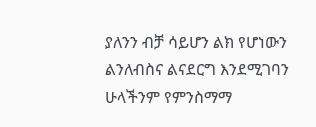ያለንን ብቻ ሳይሆን ልክ የሆነውን ልንለብስና ልናደርግ እንደሚገባን ሁላችንም የምንስማማ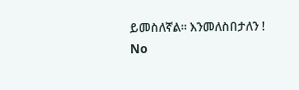ይመስለኛል፡፡ እንመለስበታለን !
No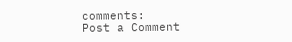comments:
Post a Comment